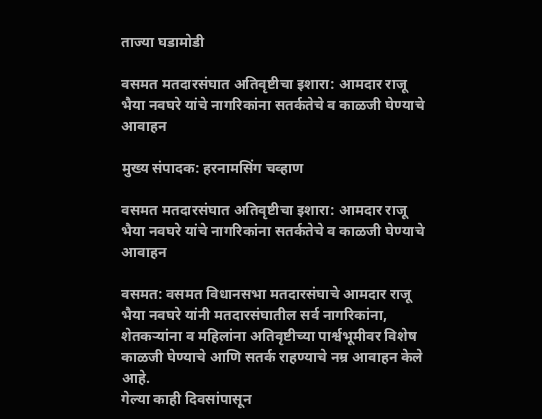ताज्या घडामोडी

वसमत मतदारसंघात अतिवृष्टीचा इशारा: आमदार राजू भैया नवघरे यांचे नागरिकांना सतर्कतेचे व काळजी घेण्याचे आवाहन

मुख्य संपादक: हरनामसिंग चव्हाण

वसमत मतदारसंघात अतिवृष्टीचा इशारा: आमदार राजू भैया नवघरे यांचे नागरिकांना सतर्कतेचे व काळजी घेण्याचे आवाहन

वसमत: वसमत विधानसभा मतदारसंघाचे आमदार राजू भैया नवघरे यांनी मतदारसंघातील सर्व नागरिकांना, शेतकऱ्यांना व महिलांना अतिवृष्टीच्या पार्श्वभूमीवर विशेष काळजी घेण्याचे आणि सतर्क राहण्याचे नम्र आवाहन केले आहे.
गेल्या काही दिवसांपासून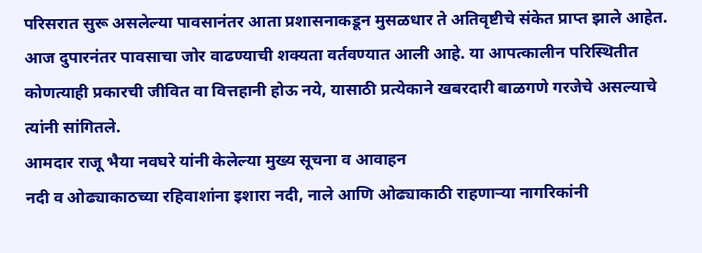परिसरात सुरू असलेल्या पावसानंतर आता प्रशासनाकडून मुसळधार ते अतिवृष्टीचे संकेत प्राप्त झाले आहेत. आज दुपारनंतर पावसाचा जोर वाढण्याची शक्यता वर्तवण्यात आली आहे. या आपत्कालीन परिस्थितीत कोणत्याही प्रकारची जीवित वा वित्तहानी होऊ नये, यासाठी प्रत्येकाने खबरदारी बाळगणे गरजेचे असल्याचे त्यांनी सांगितले.
आमदार राजू भैया नवघरे यांनी केलेल्या मुख्य सूचना व आवाहन
नदी व ओढ्याकाठच्या रहिवाशांना इशारा नदी, नाले आणि ओढ्याकाठी राहणाऱ्या नागरिकांनी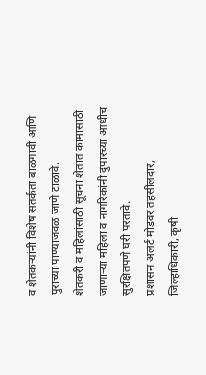व शेतकऱ्यांनी विशेष सतर्कता बाळगावी आणि पुराच्या पाण्याजवळ जाणे टाळावे.
शेतकरी व महिलांसाठी सूचना शेतात कामासाठी जाणाऱ्या महिला व नागरिकांनी दुपारच्या आधीच सुरक्षितपणे घरी परतावे.
प्रशासन अलर्ट मोडवर तहसीलदार, जिल्हाधिकारी, कृषी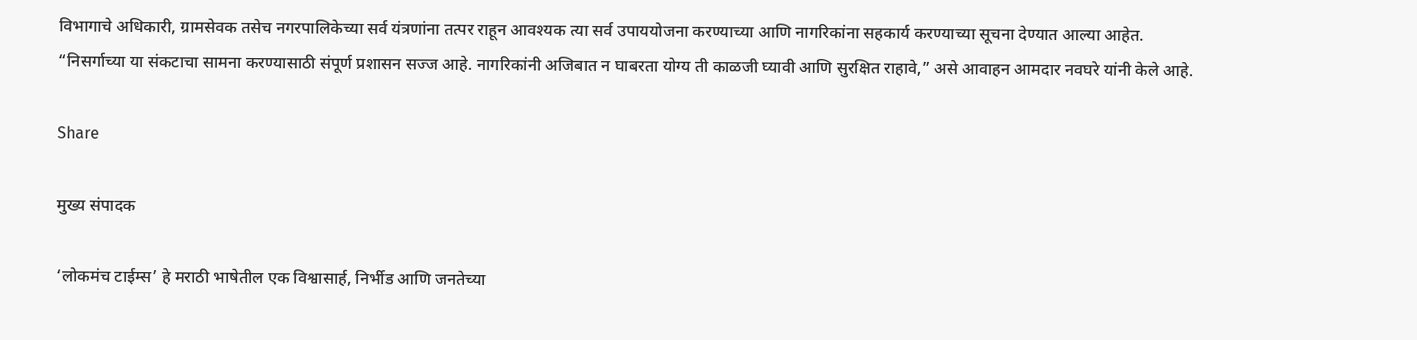विभागाचे अधिकारी, ग्रामसेवक तसेच नगरपालिकेच्या सर्व यंत्रणांना तत्पर राहून आवश्यक त्या सर्व उपाययोजना करण्याच्या आणि नागरिकांना सहकार्य करण्याच्या सूचना देण्यात आल्या आहेत.
“निसर्गाच्या या संकटाचा सामना करण्यासाठी संपूर्ण प्रशासन सज्ज आहे. नागरिकांनी अजिबात न घाबरता योग्य ती काळजी घ्यावी आणि सुरक्षित राहावे,” असे आवाहन आमदार नवघरे यांनी केले आहे.

Share

मुख्य संपादक

‘लोकमंच टाईम्स’ हे मराठी भाषेतील एक विश्वासार्ह, निर्भीड आणि जनतेच्या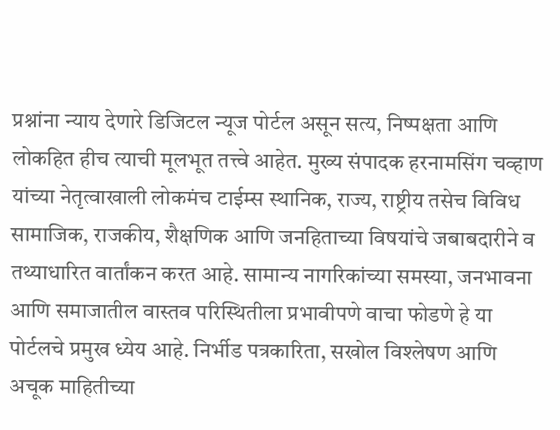प्रश्नांना न्याय देणारे डिजिटल न्यूज पोर्टल असून सत्य, निष्पक्षता आणि लोकहित हीच त्याची मूलभूत तत्त्वे आहेत. मुख्य संपादक हरनामसिंग चव्हाण यांच्या नेतृत्वाखाली लोकमंच टाईम्स स्थानिक, राज्य, राष्ट्रीय तसेच विविध सामाजिक, राजकीय, शैक्षणिक आणि जनहिताच्या विषयांचे जबाबदारीने व तथ्याधारित वार्तांकन करत आहे. सामान्य नागरिकांच्या समस्या, जनभावना आणि समाजातील वास्तव परिस्थितीला प्रभावीपणे वाचा फोडणे हे या पोर्टलचे प्रमुख ध्येय आहे. निर्भीड पत्रकारिता, सखोल विश्लेषण आणि अचूक माहितीच्या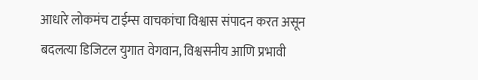आधारे लोकमंच टाईम्स वाचकांचा विश्वास संपादन करत असून बदलत्या डिजिटल युगात वेगवान, विश्वसनीय आणि प्रभावी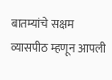बातम्यांचे सक्षम व्यासपीठ म्हणून आपली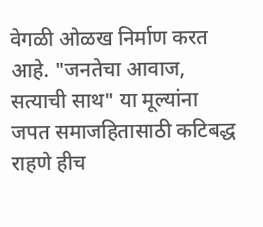वेगळी ओळख निर्माण करत आहे. "जनतेचा आवाज, सत्याची साथ" या मूल्यांना जपत समाजहितासाठी कटिबद्ध राहणे हीच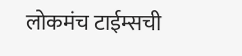लोकमंच टाईम्सची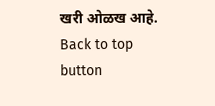खरी ओळख आहे.
Back to top button